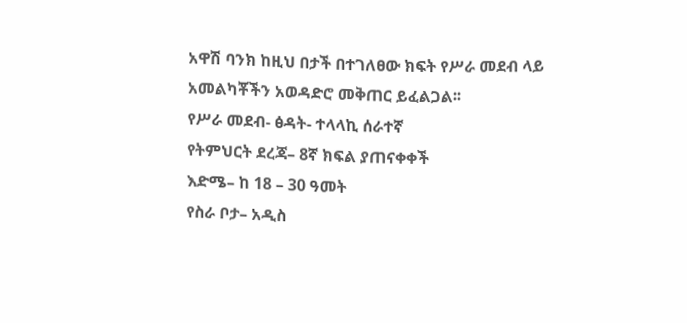አዋሽ ባንክ ከዚህ በታች በተገለፀው ክፍት የሥራ መደብ ላይ አመልካቾችን አወዳድሮ መቅጠር ይፈልጋል፡፡
የሥራ መደብ- ፅዳት- ተላላኪ ሰራተኛ
የትምህርት ደረጃ– 8ኛ ክፍል ያጠናቀቀች
እድሜ– ከ 18 – 30 ዓመት
የስራ ቦታ– አዲስ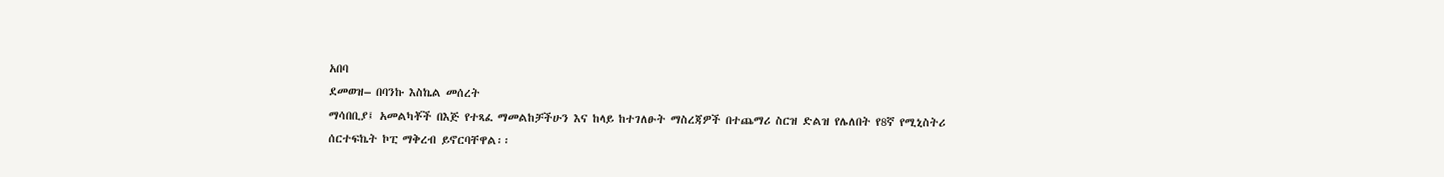አበባ
ደመወዝ– በባንኩ እስኬል መሰረት
ማሳበቢያ፤ አመልካቾች በእጅ የተጻፈ ማመልከቻችሁን እና ከላይ ከተገለፁት ማስረጃዎች በተጨማሪ ስርዝ ድልዝ የሌለበት የ8ኛ የሚኒስትሪ ሰርተፍኬት ኮፒ ማቅረብ ይኖርባቸዋል፡፡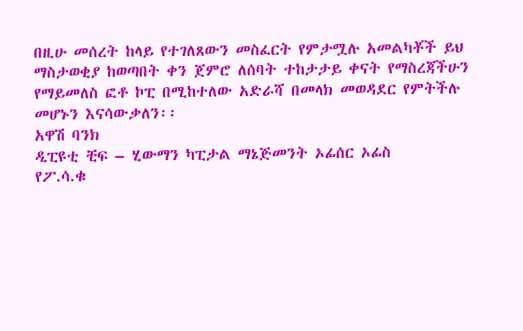በዚሁ መሰረት ከላይ የተገለጸውን መስፈርት የምታሟሉ አመልካቾች ይህ ማስታወቂያ ከወጣበት ቀን ጀምሮ ለሰባት ተከታታይ ቀናት የማስረጃችሁን የማይመለስ ፎቶ ኮፒ በሚከተለው አድራሻ በመላክ መወዳደር የምትችሉ መሆኑን እናሳውቃለን፡፡
አዋሽ ባንክ
ዲፒዩቲ ቺፍ – ሂውማን ካፒታል ማኔጅመንት ኦፊሰር ኦፊስ
የፖ.ሳ.ቁ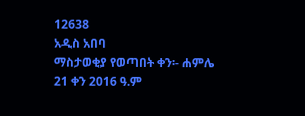12638
አዲስ አበባ
ማስታወቂያ የወጣበት ቀን፡- ሐምሌ 21 ቀን 2016 ዓ.ም